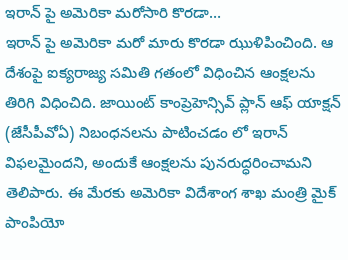ఇరాన్ పై అమెరికా మరోసారి కొరడా…
ఇరాన్ పై అమెరికా మరో మారు కొరడా ఝుళిపించింది. ఆ దేశంపై ఐక్యరాజ్య సమితి గతంలో విధించిన ఆంక్షలను తిరిగి విధించిది. జాయింట్ కాంప్రెహెన్సివ్ ప్లాన్ ఆఫ్ యాక్షన్ (జేసీపీవోఏ) నిబంధనలను పాటించడం లో ఇరాన్ విఫలమైందని, అందుకే ఆంక్షలను పునరుద్ధరించామని తెలిపారు. ఈ మేరకు అమెరికా విదేశాంగ శాఖ మంత్రి మైక్ పాంపియో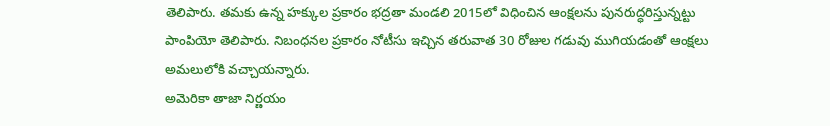తెలిపారు. తమకు ఉన్న హక్కుల ప్రకారం భద్రతా మండలి 2015లో విధించిన ఆంక్షలను పునరుద్ధరిస్తున్నట్టు పాంపియో తెలిపారు. నిబంధనల ప్రకారం నోటీసు ఇచ్చిన తరువాత 30 రోజుల గడువు ముగియడంతో ఆంక్షలు అమలులోకి వచ్చాయన్నారు.
అమెరికా తాజా నిర్ణయం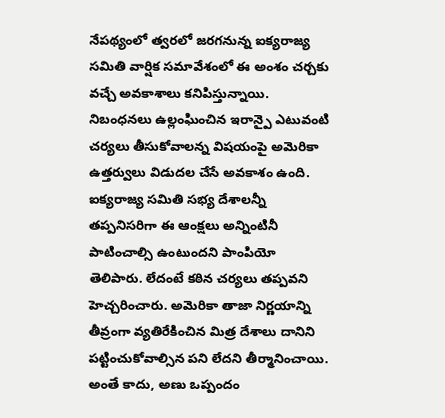నేపథ్యంలో త్వరలో జరగనున్న ఐక్యరాజ్య సమితి వార్షిక సమావేశంలో ఈ అంశం చర్చకు వచ్చే అవకాశాలు కనిపిస్తున్నాయి. నిబంధనలు ఉల్లంఘించిన ఇరాన్పై ఎటువంటి చర్యలు తీసుకోవాలన్న విషయంపై అమెరికా ఉత్తర్వులు విడుదల చేసే అవకాశం ఉంది. ఐక్యరాజ్య సమితి సభ్య దేశాలన్నీ తప్పనిసరిగా ఈ ఆంక్షలు అన్నింటినీ పాటించాల్సి ఉంటుందని పాంపియో తెలిపారు. లేదంటే కఠిన చర్యలు తప్పవని హెచ్చరించారు. అమెరికా తాజా నిర్ణయాన్ని తీవ్రంగా వ్యతిరేకించిన మిత్ర దేశాలు దానిని పట్టించుకోవాల్సిన పని లేదని తీర్మానించాయి. అంతే కాదు, అణు ఒప్పందం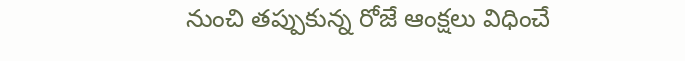నుంచి తప్పుకున్న రోజే ఆంక్షలు విధించే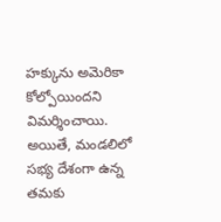హక్కును అమెరికా కోల్పోయిందని విమర్శించాయి. అయితే, మండలిలో సభ్య దేశంగా ఉన్న తమకు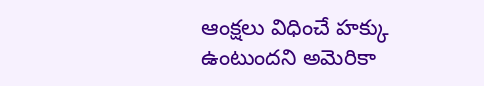ఆంక్షలు విధించే హక్కు ఉంటుందని అమెరికా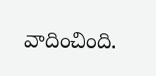వాదించింది.